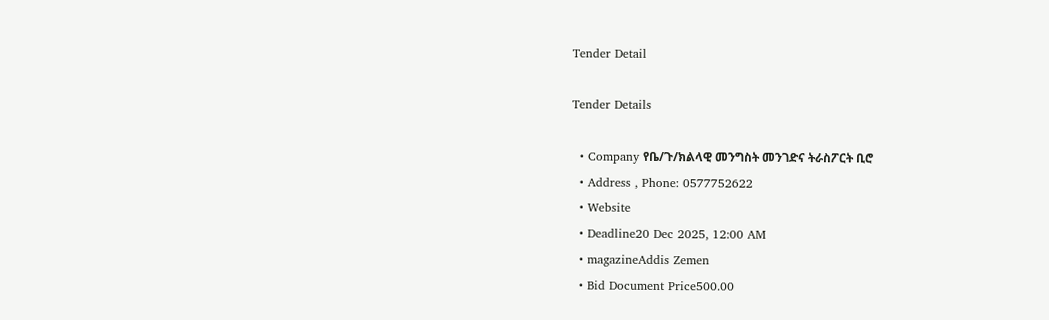Tender Detail

Tender Details

  • Company የቤ/ጉ/ክልላዊ መንግስት መንገድና ትራስፖርት ቢሮ
  • Address , Phone: 0577752622
  • Website
  • Deadline20 Dec 2025, 12:00 AM
  • magazineAddis Zemen
  • Bid Document Price500.00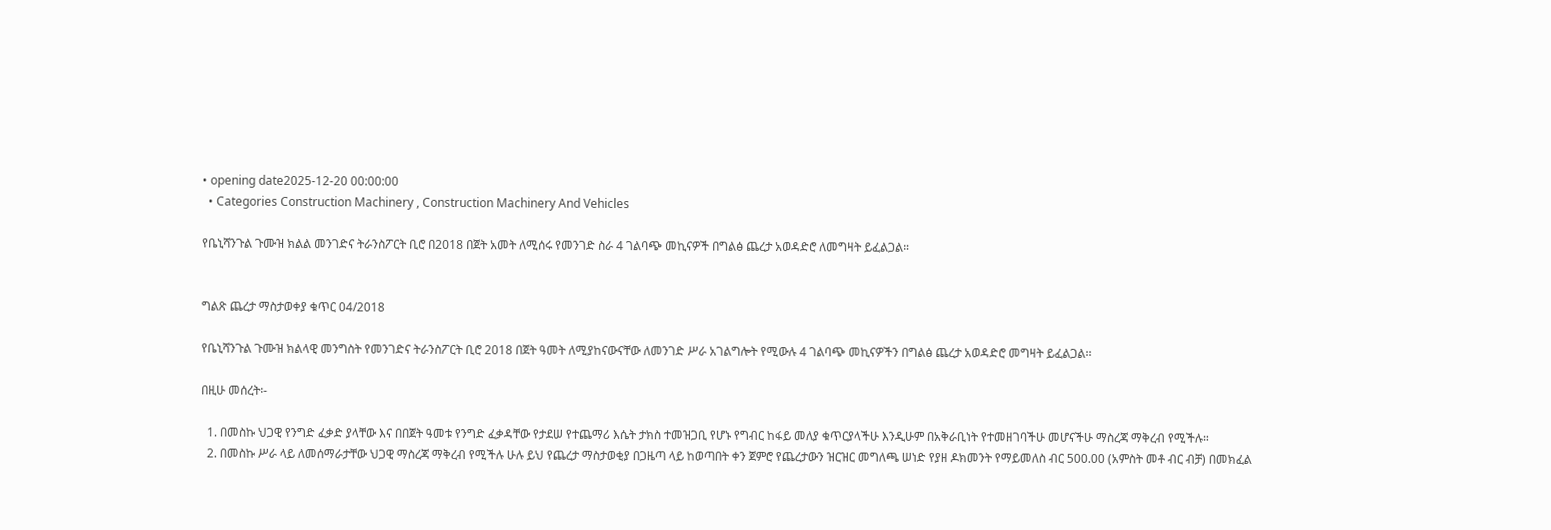• opening date2025-12-20 00:00:00
  • Categories Construction Machinery , Construction Machinery And Vehicles

የቤኒሻንጉል ጉሙዝ ክልል መንገድና ትራንስፖርት ቢሮ በ2018 በጀት አመት ለሚሰሩ የመንገድ ስራ 4 ገልባጭ መኪናዎች በግልፅ ጨረታ አወዳድሮ ለመግዛት ይፈልጋል።


ግልጽ ጨረታ ማስታወቀያ ቁጥር 04/2018

የቤኒሻንጉል ጉሙዝ ክልላዊ መንግስት የመንገድና ትራንስፖርት ቢሮ 2018 በጀት ዓመት ለሚያከናውናቸው ለመንገድ ሥራ አገልግሎት የሚውሉ 4 ገልባጭ መኪናዎችን በግልፅ ጨረታ አወዳድሮ መግዛት ይፈልጋል፡፡

በዚሁ መሰረት፡-

  1. በመስኩ ህጋዊ የንግድ ፈቃድ ያላቸው እና በበጀት ዓመቱ የንግድ ፈቃዳቸው የታደሠ የተጨማሪ እሴት ታክስ ተመዝጋቢ የሆኑ የግብር ከፋይ መለያ ቁጥርያላችሁ እንዲሁም በአቅራቢነት የተመዘገባችሁ መሆናችሁ ማስረጃ ማቅረብ የሚችሉ።
  2. በመስኩ ሥራ ላይ ለመሰማራታቸው ህጋዊ ማስረጃ ማቅረብ የሚችሉ ሁሉ ይህ የጨረታ ማስታወቂያ በጋዜጣ ላይ ከወጣበት ቀን ጀምሮ የጨረታውን ዝርዝር መግለጫ ሠነድ የያዘ ዶክመንት የማይመለስ ብር 500.00 (አምስት መቶ ብር ብቻ) በመክፈል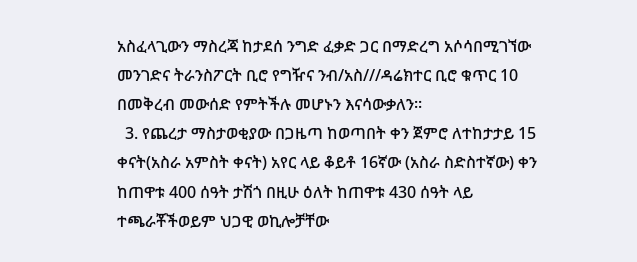አስፈላጊውን ማስረጃ ከታደሰ ንግድ ፈቃድ ጋር በማድረግ አሶሳበሚገኘው መንገድና ትራንስፖርት ቢሮ የግዥና ንብ/አስ///ዳሬክተር ቢሮ ቁጥር 10 በመቅረብ መውሰድ የምትችሉ መሆኑን እናሳውቃለን፡፡
  3. የጨረታ ማስታወቂያው በጋዜጣ ከወጣበት ቀን ጀምሮ ለተከታታይ 15 ቀናት(አስራ አምስት ቀናት) አየር ላይ ቆይቶ 16ኛው (አስራ ስድስተኛው) ቀን ከጠዋቱ 400 ሰዓት ታሽጎ በዚሁ ዕለት ከጠዋቱ 430 ሰዓት ላይ ተጫራቾችወይም ህጋዊ ወኪሎቻቸው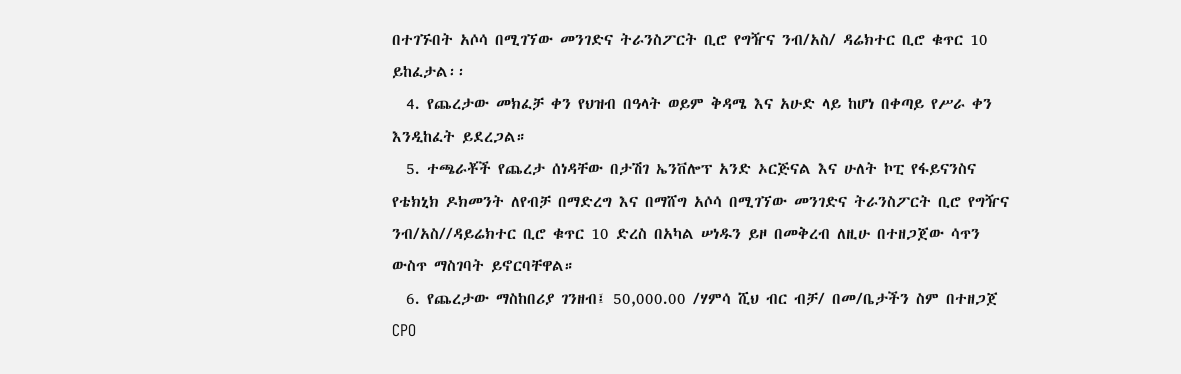በተገኙበት አሶሳ በሚገኘው መንገድና ትራንስፖርት ቢሮ የግዥና ንብ/አስ/ ዳሬክተር ቢሮ ቁጥር 10 ይከፈታል፡፡
  4. የጨረታው መክፈቻ ቀን የህዝብ በዓላት ወይም ቅዳሜ እና አሁድ ላይ ከሆነ በቀጣይ የሥራ ቀን እንዲከፈት ይደረጋል።
  5. ተጫራቾች የጨረታ ሰነዳቸው በታሽገ ኤንቨሎፕ አንድ ኦርጅናል እና ሁለት ኮፒ የፋይናንስና የቴክኒክ ዶክመንት ለየብቻ በማድረግ እና በማሸግ አሶሳ በሚገኘው መንገድና ትራንስፖርት ቢሮ የግዥና ንብ/አስ//ዳይሬክተር ቢሮ ቁጥር 10 ድረስ በአካል ሠነዱን ይዞ በመቅረብ ለዚሁ በተዘጋጀው ሳጥን ውስጥ ማስገባት ይኖርባቸዋል።
  6. የጨረታው ማስከበሪያ ገንዘብ፤ 50,000.00 /ሃምሳ ሺህ ብር ብቻ/ በመ/ቤታችን ስም በተዘጋጀ CPO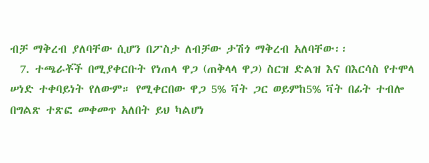ብቻ ማቅረብ ያለባቸው ሲሆን በፖስታ ለብቻው ታሽጎ ማቅረብ አለባቸው፡፡
  7. ተጫራቾች በሚያቀርቡት የነጠላ ዋጋ (ጠቅላላ ዋጋ) ስርዝ ድልዝ እና በእርሳስ የተሞላ ሠነድ ተቀባይነት የለውም። የሚቀርበው ዋጋ 5% ቫት ጋር ወይምከ5% ቫት በፊት ተብሎ በግልጽ ተጽፎ መቀመጥ አለበት ይህ ካልሆነ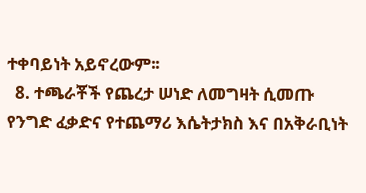ተቀባይነት አይኖረውም፡፡
  8. ተጫራቾች የጨረታ ሠነድ ለመግዛት ሲመጡ የንግድ ፈቃድና የተጨማሪ እሴትታክስ እና በአቅራቢነት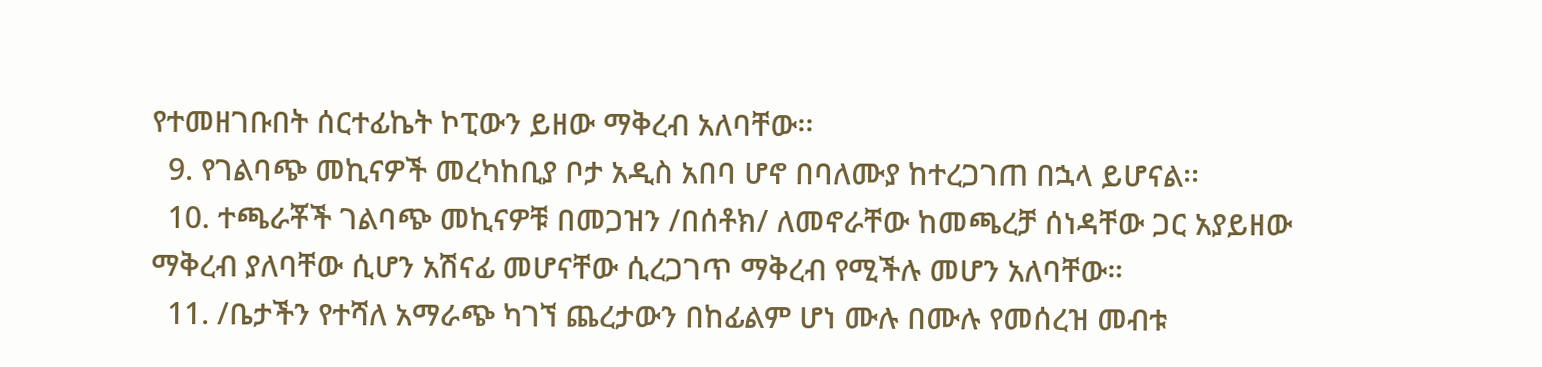የተመዘገቡበት ሰርተፊኬት ኮፒውን ይዘው ማቅረብ አለባቸው፡፡
  9. የገልባጭ መኪናዎች መረካከቢያ ቦታ አዲስ አበባ ሆኖ በባለሙያ ከተረጋገጠ በኋላ ይሆናል፡፡
  10. ተጫራቾች ገልባጭ መኪናዎቹ በመጋዝን /በሰቶክ/ ለመኖራቸው ከመጫረቻ ሰነዳቸው ጋር አያይዘው ማቅረብ ያለባቸው ሲሆን አሽናፊ መሆናቸው ሲረጋገጥ ማቅረብ የሚችሉ መሆን አለባቸው።
  11. /ቤታችን የተሻለ አማራጭ ካገኘ ጨረታውን በከፊልም ሆነ ሙሉ በሙሉ የመሰረዝ መብቱ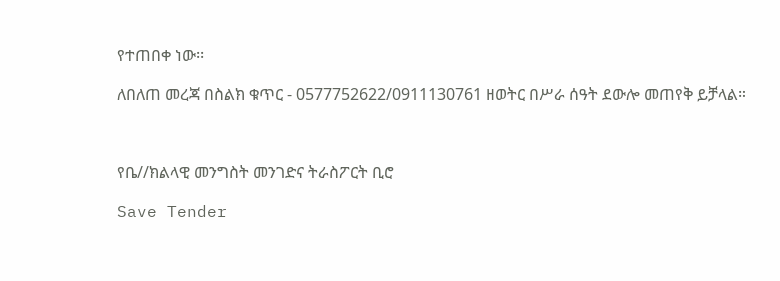የተጠበቀ ነው፡፡

ለበለጠ መረጃ በስልክ ቁጥር - 0577752622/0911130761 ዘወትር በሥራ ሰዓት ደውሎ መጠየቅ ይቻላል።



የቤ//ክልላዊ መንግስት መንገድና ትራስፖርት ቢሮ

Save Tender